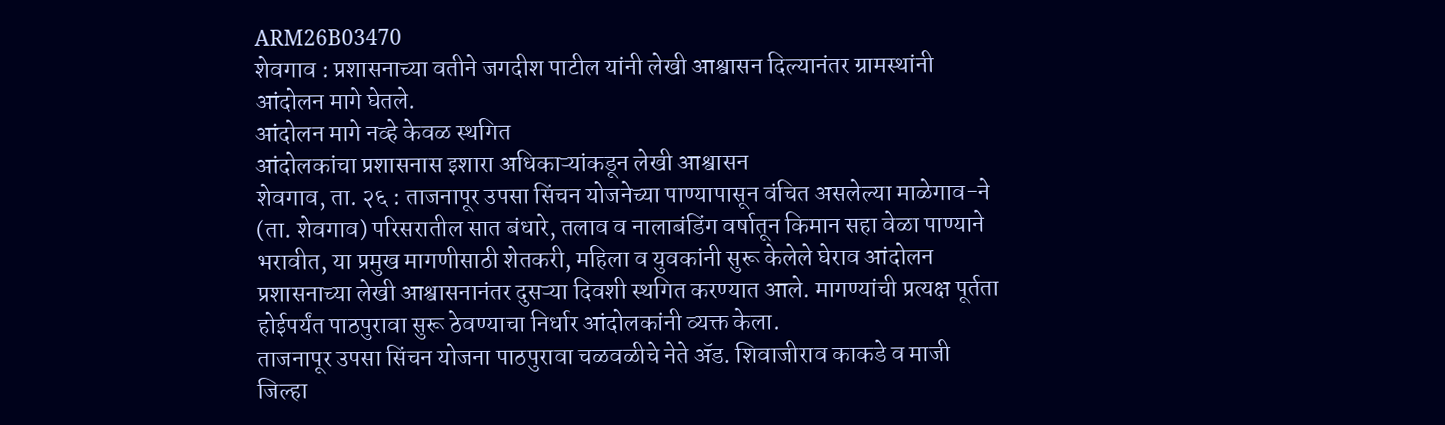ARM26B03470
शेवगाव : प्रशासनाच्या वतीने जगदीश पाटील यांनी लेखी आश्वासन दिल्यानंतर ग्रामस्थांनी आंदोलन मागे घेतले.
आंदोलन मागे नव्हे केवळ स्थगित
आंदोलकांचा प्रशासनास इशारा अधिकाऱ्यांकडून लेखी आश्वासन
शेवगाव, ता. २६ : ताजनापूर उपसा सिंचन योजनेच्या पाण्यापासून वंचित असलेल्या माळेगाव-ने (ता. शेवगाव) परिसरातील सात बंधारे, तलाव व नालाबंडिंग वर्षातून किमान सहा वेळा पाण्याने भरावीत, या प्रमुख मागणीसाठी शेतकरी, महिला व युवकांनी सुरू केलेले घेराव आंदोलन प्रशासनाच्या लेखी आश्वासनानंतर दुसऱ्या दिवशी स्थगित करण्यात आले. मागण्यांची प्रत्यक्ष पूर्तता होईपर्यंत पाठपुरावा सुरू ठेवण्याचा निर्धार आंदोलकांनी व्यक्त केला.
ताजनापूर उपसा सिंचन योजना पाठपुरावा चळवळीचे नेते ॲड. शिवाजीराव काकडे व माजी जिल्हा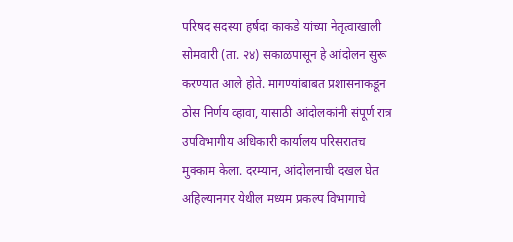परिषद सदस्या हर्षदा काकडे यांच्या नेतृत्वाखाली सोमवारी (ता. २४) सकाळपासून हे आंदोलन सुरू करण्यात आले होते. मागण्यांबाबत प्रशासनाकडून ठोस निर्णय व्हावा, यासाठी आंदोलकांनी संपूर्ण रात्र उपविभागीय अधिकारी कार्यालय परिसरातच मुक्काम केला. दरम्यान, आंदोलनाची दखल घेत अहिल्यानगर येथील मध्यम प्रकल्प विभागाचे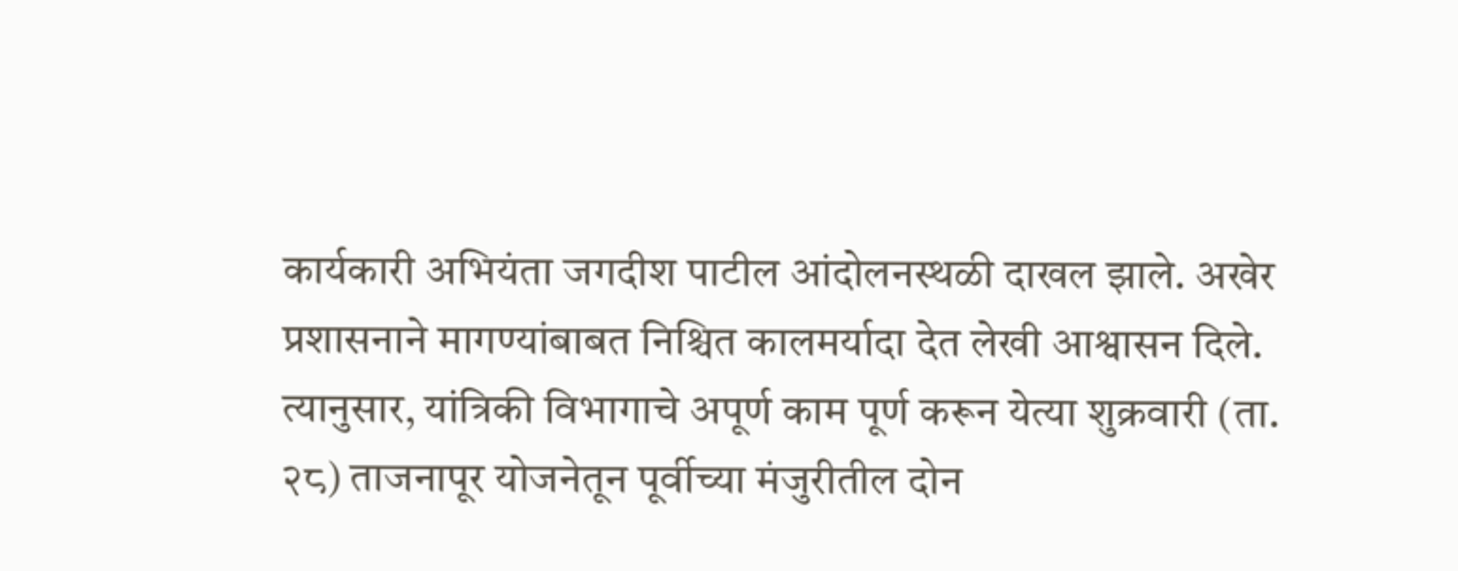कार्यकारी अभियंता जगदीश पाटील आंदोलनस्थळी दाखल झाले. अखेर प्रशासनाने मागण्यांबाबत निश्चित कालमर्यादा देत लेखी आश्वासन दिले.
त्यानुसार, यांत्रिकी विभागाचे अपूर्ण काम पूर्ण करून येत्या शुक्रवारी (ता. २८) ताजनापूर योजनेतून पूर्वीच्या मंजुरीतील दोन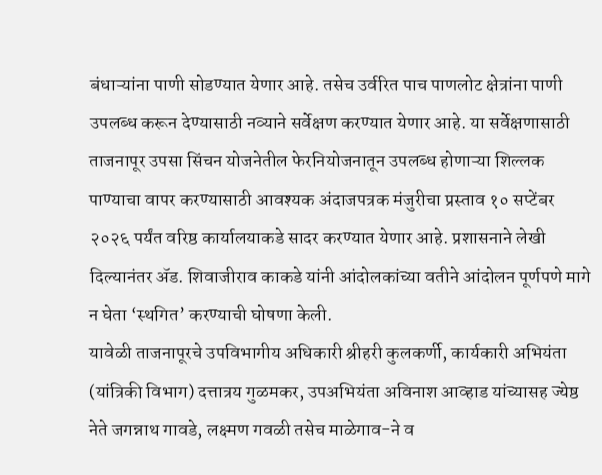बंधाऱ्यांना पाणी सोडण्यात येणार आहे. तसेच उर्वरित पाच पाणलोट क्षेत्रांना पाणी उपलब्ध करून देण्यासाठी नव्याने सर्वेक्षण करण्यात येणार आहे. या सर्वेक्षणासाठी ताजनापूर उपसा सिंचन योजनेतील फेरनियोजनातून उपलब्ध होणाऱ्या शिल्लक पाण्याचा वापर करण्यासाठी आवश्यक अंदाजपत्रक मंजुरीचा प्रस्ताव १० सप्टेंबर २०२६ पर्यंत वरिष्ठ कार्यालयाकडे सादर करण्यात येणार आहे. प्रशासनाने लेखी दिल्यानंतर ॲड. शिवाजीराव काकडे यांनी आंदोलकांच्या वतीने आंदोलन पूर्णपणे मागे न घेता ‘स्थगित’ करण्याची घोषणा केली.
यावेळी ताजनापूरचे उपविभागीय अधिकारी श्रीहरी कुलकर्णी, कार्यकारी अभियंता (यांत्रिकी विभाग) दत्तात्रय गुळमकर, उपअभियंता अविनाश आव्हाड यांच्यासह ज्येष्ठ नेते जगन्नाथ गावडे, लक्ष्मण गवळी तसेच माळेगाव-ने व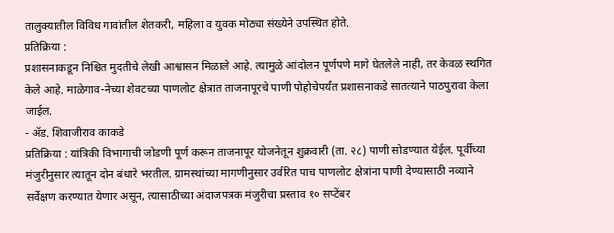तालुक्यातील विविध गावांतील शेतकरी, महिला व युवक मोठ्या संख्येने उपस्थित होते.
प्रतिक्रिया :
प्रशासनाकडून निश्चित मुदतीचे लेखी आश्वासन मिळाले आहे. त्यामुळे आंदोलन पूर्णपणे मागे घेतलेले नाही, तर केवळ स्थगित केले आहे. माळेगाव-नेच्या शेवटच्या पाणलोट क्षेत्रात ताजनापूरचे पाणी पोहोचेपर्यंत प्रशासनाकडे सातत्याने पाठपुरावा केला जाईल.
- ॲड. शिवाजीराव काकडे
प्रतिक्रिया : यांत्रिकी विभागाची जोडणी पूर्ण करून ताजनापूर योजनेतून शुक्रवारी (ता. २८) पाणी सोडण्यात येईल. पूर्वीच्या मंजुरीनुसार त्यातून दोन बंधारे भरतील. ग्रामस्थांच्या मागणीनुसार उर्वरित पाच पाणलोट क्षेत्रांना पाणी देण्यासाठी नव्याने सर्वेक्षण करण्यात येणार असून, त्यासाठीच्या अंदाजपत्रक मंजुरीचा प्रस्ताव १० सप्टेंबर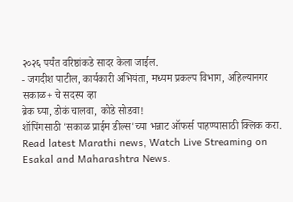२०२६ पर्यंत वरिष्ठांकडे सादर केला जाईल.
- जगदीश पाटील, कार्यकारी अभियंता, मध्यम प्रकल्प विभाग, अहिल्यानगर
सकाळ+ चे सदस्य व्हा
ब्रेक घ्या, डोकं चालवा, कोडे सोडवा!
शॉपिंगसाठी 'सकाळ प्राईम डील्स'च्या भन्नाट ऑफर्स पाहण्यासाठी क्लिक करा.
Read latest Marathi news, Watch Live Streaming on Esakal and Maharashtra News.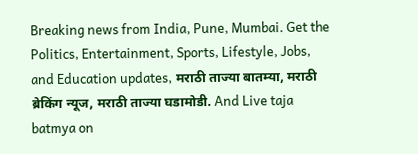Breaking news from India, Pune, Mumbai. Get the Politics, Entertainment, Sports, Lifestyle, Jobs, and Education updates, मराठी ताज्या बातम्या, मराठी ब्रेकिंग न्यूज, मराठी ताज्या घडामोडी. And Live taja batmya on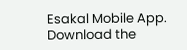Esakal Mobile App. Download the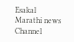Esakal Marathi news Channel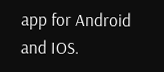app for Android and IOS.